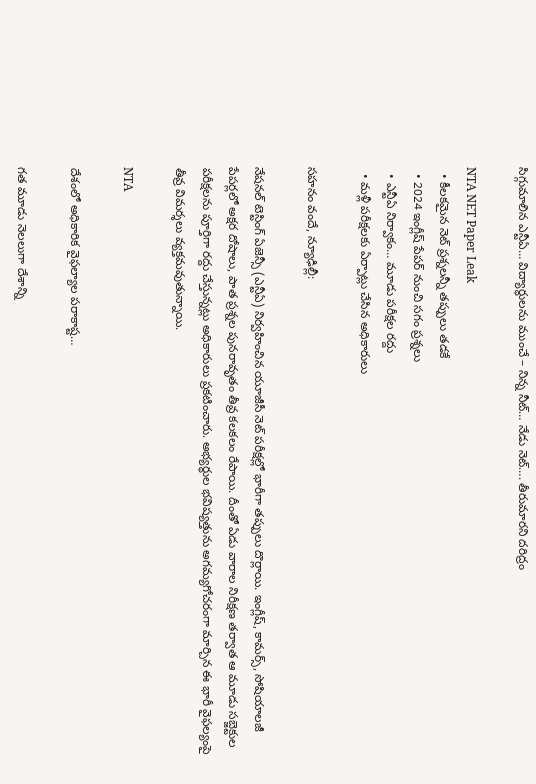సిగ్గుమాలిన ఎన్టీఏ… విద్యార్థులను ముంచే – నిన్న నీట్… నేడు నెట్…. తీరుమారని దరిద్రం

NTA NET Paper Leak
  • కీలకమైన నెట్ ప్రశ్నలన్నీ తప్పులు తడకే
  • 2024 ఇంగ్లీష్ పేపర్ నుంచి సగం ప్రశ్నలు
  • ఎన్టీఏ నిర్వాకం… మూడు పరీక్షల రద్దు
  • మళ్లీ పరీక్షలకు ఏర్పాట్లు చేసిన అధికారులు

సహనం వందే, న్యూఢిల్లీ:

నేషనల్ టెస్టింగ్ ఏజెన్సీ (ఎన్టీఏ) నిర్వహించిన యూజీసీ నెట్ పరీక్షల్లో భారీగా తప్పులు దొర్లాయి. ఇంగ్లీష్, కామర్స్, సోషియాలజీ పేపర్లలో అక్షర దోషాలు, పాత ప్రశ్నల పునరావృతం తీవ్ర కలకలం రేపాయి. దీంతో ఏడు వారాల నిరీక్షణ తర్వాత ఆ మూడు సబ్జెక్టుల పరీక్షలను పూర్తిగా రద్దు చేస్తున్నట్లు అధికారులు ప్రకటించారు. అభ్యర్థుల భవిష్యత్తును అగమ్యగోచరంగా మార్చిన ఈ భారీ వైఫల్యంపై తీవ్ర విమర్శలు వ్యక్తమవుతున్నాయి.

NTA

దేశంలో అధికారిక వైఫల్యాల పరాకాష్ట…

గత మూడు నెలలుగా దేశాన్ని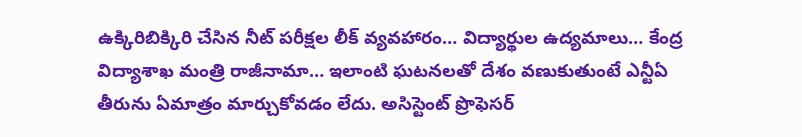ఉక్కిరిబిక్కిరి చేసిన నీట్ పరీక్షల లీక్ వ్యవహారం… విద్యార్థుల ఉద్యమాలు… కేంద్ర విద్యాశాఖ మంత్రి రాజీనామా… ఇలాంటి ఘటనలతో దేశం వణుకుతుంటే ఎన్టీఏ తీరును ఏమాత్రం మార్చుకోవడం లేదు. అసిస్టెంట్ ప్రొఫెసర్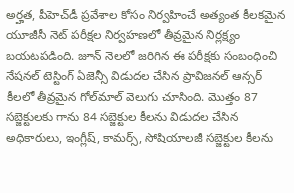అర్హత, పీహెచ్‌డీ ప్రవేశాల కోసం నిర్వహించే అత్యంత కీలకమైన యూజీసీ నెట్ పరీక్షల నిర్వహణలో తీవ్రమైన నిర్లక్ష్యం బయటపడింది. జూన్ నెలలో జరిగిన ఈ పరీక్షకు సంబంధించి నేషనల్ టెస్టింగ్ ఏజెన్సీ విడుదల చేసిన ప్రావిజనల్ ఆన్సర్ కీలలో తీవ్రమైన గోల్‌మాల్ వెలుగు చూసింది. మొత్తం 87 సబ్జెక్టులకు గాను 84 సబ్జెక్టుల కీలను విడుదల చేసిన అధికారులు, ఇంగ్లీష్, కామర్స్, సోషియాలజీ సబ్జెక్టుల కీలను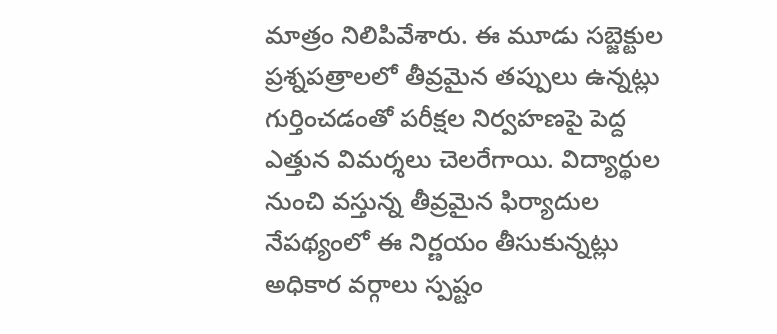మాత్రం నిలిపివేశారు. ఈ మూడు సబ్జెక్టుల ప్రశ్నపత్రాలలో తీవ్రమైన తప్పులు ఉన్నట్లు గుర్తించడంతో పరీక్షల నిర్వహణపై పెద్ద ఎత్తున విమర్శలు చెలరేగాయి. విద్యార్థుల నుంచి వస్తున్న తీవ్రమైన ఫిర్యాదుల నేపథ్యంలో ఈ నిర్ణయం తీసుకున్నట్లు అధికార వర్గాలు స్పష్టం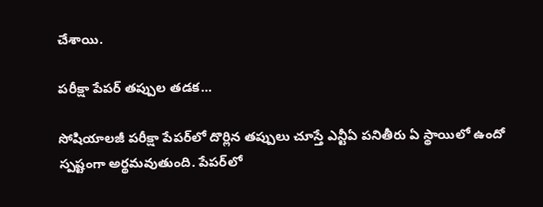చేశాయి.

పరీక్షా పేపర్‌ తప్పుల తడక…

సోషియాలజీ పరీక్షా పేపర్‌లో దొర్లిన తప్పులు చూస్తే ఎన్టీఏ పనితీరు ఏ స్థాయిలో ఉందో స్పష్టంగా అర్థమవుతుంది. పేపర్‌లో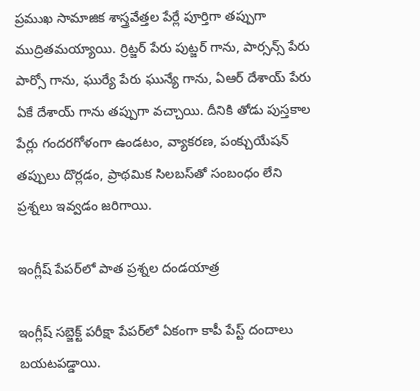ప్రముఖ సామాజిక శాస్త్రవేత్తల పేర్లే పూర్తిగా తప్పుగా ముద్రితమయ్యాయి. ర్రిట్జర్ పేరు పుట్జర్ గాను, పార్సన్స్ పేరు పార్సో గాను, ఘుర్యే పేరు ఘున్యే గాను, ఏఆర్ దేశాయ్ పేరు ఏకే దేశాయ్ గాను తప్పుగా వచ్చాయి. దీనికి తోడు పుస్తకాల పేర్లు గందరగోళంగా ఉండటం, వ్యాకరణ, పంక్చుయేషన్ తప్పులు దొర్లడం, ప్రాథమిక సిలబస్‌తో సంబంధం లేని ప్రశ్నలు ఇవ్వడం జరిగాయి.

ఇంగ్లీష్ పేపర్‌లో పాత ప్రశ్నల దండయాత్ర

ఇంగ్లీష్ సబ్జెక్ట్ పరీక్షా పేపర్‌లో ఏకంగా కాపీ పేస్ట్ దందాలు బయటపడ్డాయి.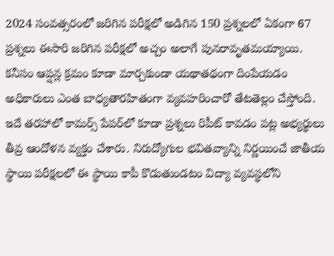2024 సంవత్సరంలో జరిగిన పరీక్షలో అడిగిన 150 ప్రశ్నలలో ఏకంగా 67 ప్రశ్నలు ఈసారి జరిగిన పరీక్షలో అచ్చం అలాగే పునరావృతమయ్యాయి. కనీసం ఆప్షన్ల క్రమం కూడా మార్చకుండా యథాతథంగా దింపేయడం అధికారులు ఎంత బాధ్యతారహితంగా వ్యవహరించారో తేటతెల్లం చేస్తోంది. ఇదే తరహాలో కామర్స్ పేపర్‌లో కూడా ప్రశ్నలు రిపీట్ కావడం పట్ల అభ్యర్థులు తీవ్ర ఆందోళన వ్యక్తం చేశారు. నిరుద్యోగుల భవితవ్యాన్ని నిర్ణయించే జాతీయ స్థాయి పరీక్షలలో ఈ స్థాయి కాపీ కొడుతుండటం విద్యా వ్యవస్థలోని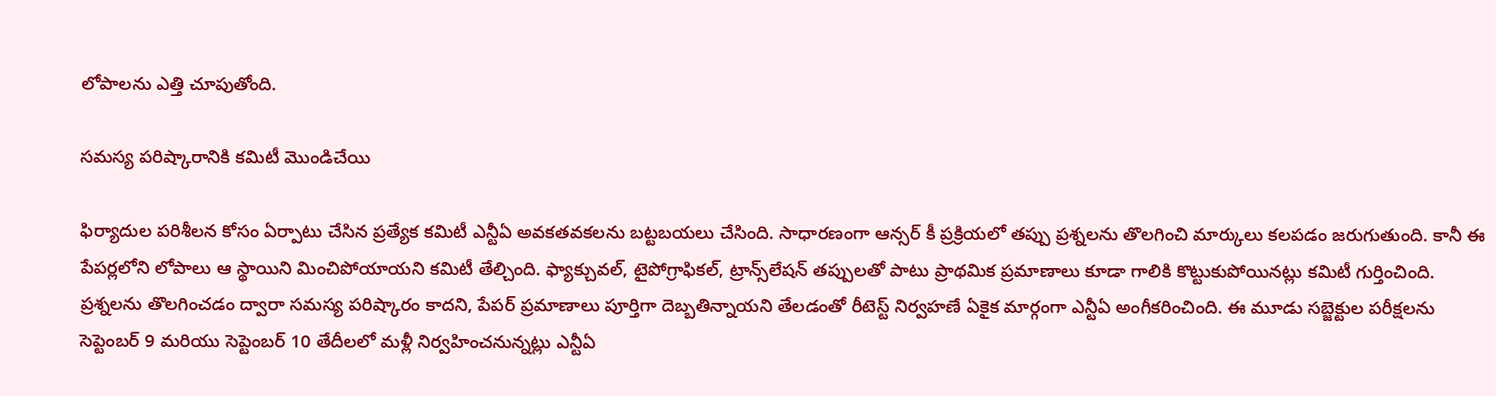లోపాలను ఎత్తి చూపుతోంది.

సమస్య పరిష్కారానికి కమిటీ మొండిచేయి

ఫిర్యాదుల పరిశీలన కోసం ఏర్పాటు చేసిన ప్రత్యేక కమిటీ ఎన్టీఏ అవకతవకలను బట్టబయలు చేసింది. సాధారణంగా ఆన్సర్ కీ ప్రక్రియలో తప్పు ప్రశ్నలను తొలగించి మార్కులు కలపడం జరుగుతుంది. కానీ ఈ పేపర్లలోని లోపాలు ఆ స్థాయిని మించిపోయాయని కమిటీ తేల్చింది. ఫ్యాక్చువల్, టైపోగ్రాఫికల్, ట్రాన్స్‌లేషన్ తప్పులతో పాటు ప్రాథమిక ప్రమాణాలు కూడా గాలికి కొట్టుకుపోయినట్లు కమిటీ గుర్తించింది. ప్రశ్నలను తొలగించడం ద్వారా సమస్య పరిష్కారం కాదని, పేపర్ ప్రమాణాలు పూర్తిగా దెబ్బతిన్నాయని తేలడంతో రీటెస్ట్ నిర్వహణే ఏకైక మార్గంగా ఎన్టీఏ అంగీకరించింది. ఈ మూడు సబ్జెక్టుల పరీక్షలను సెప్టెంబర్ 9 మరియు సెప్టెంబర్ 10 తేదీలలో మళ్లీ నిర్వహించనున్నట్లు ఎన్టీఏ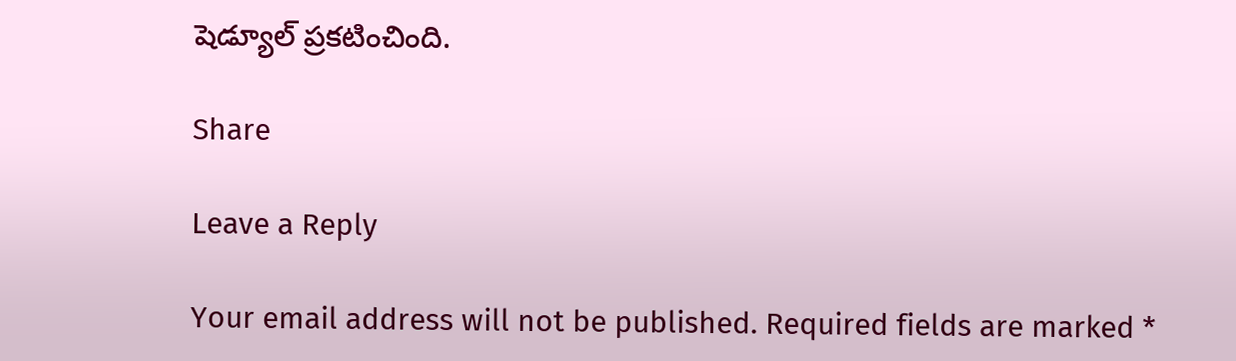షెడ్యూల్ ప్రకటించింది.

Share

Leave a Reply

Your email address will not be published. Required fields are marked *